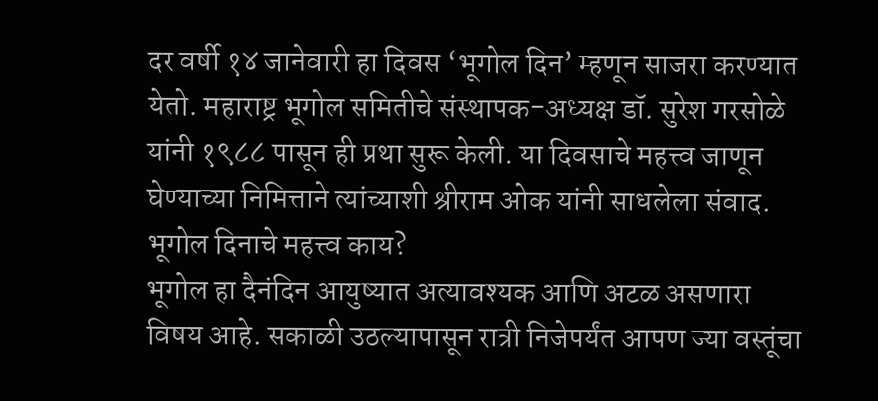दर वर्षी १४ जानेवारी हा दिवस ‘भूगोल दिन’ म्हणून साजरा करण्यात येतो. महाराष्ट्र भूगोल समितीचे संस्थापक-अध्यक्ष डॉ. सुरेश गरसोळे यांनी १९८८ पासून ही प्रथा सुरू केली. या दिवसाचे महत्त्व जाणून घेण्याच्या निमित्ताने त्यांच्याशी श्रीराम ओक यांनी साधलेला संवाद.
भूगोल दिनाचे महत्त्व काय?
भूगोल हा दैनंदिन आयुष्यात अत्यावश्यक आणि अटळ असणारा विषय आहे. सकाळी उठल्यापासून रात्री निजेपर्यंत आपण ज्या वस्तूंचा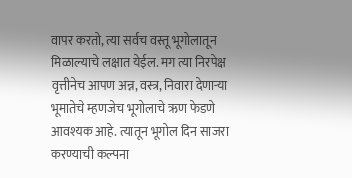वापर करतो, त्या सर्वच वस्तू भूगोलातून मिळाल्याचे लक्षात येईल. मग त्या निरपेक्ष वृत्तीनेच आपण अन्न, वस्त्र, निवारा देणाऱ्या भूमातेचे म्हणजेच भूगोलाचे ऋण फेडणे आवश्यक आहे. त्यातून भूगोल दिन साजरा करण्याची कल्पना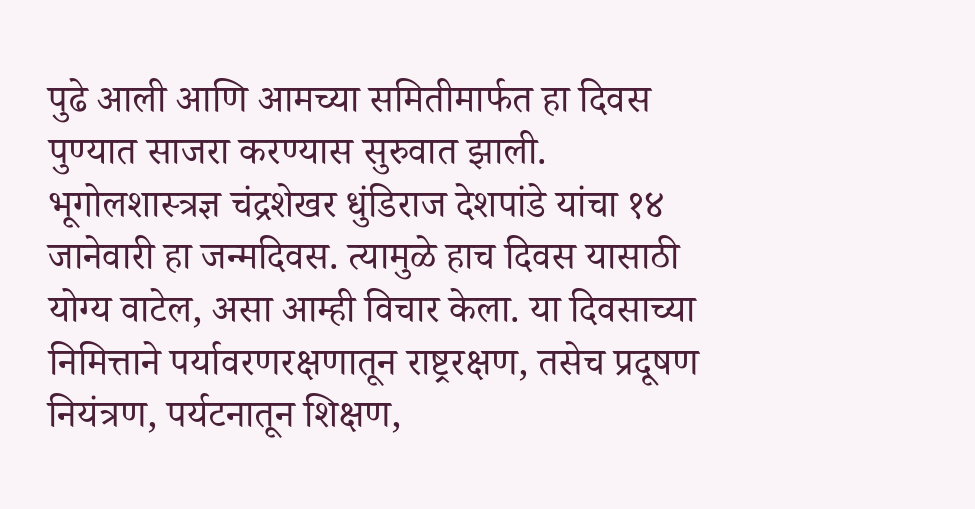पुढे आली आणि आमच्या समितीमार्फत हा दिवस पुण्यात साजरा करण्यास सुरुवात झाली.
भूगोलशास्त्रज्ञ चंद्रशेखर धुंडिराज देशपांडे यांचा १४ जानेवारी हा जन्मदिवस. त्यामुळे हाच दिवस यासाठी योग्य वाटेल, असा आम्ही विचार केला. या दिवसाच्या निमित्ताने पर्यावरणरक्षणातून राष्ट्ररक्षण, तसेच प्रदूषण नियंत्रण, पर्यटनातून शिक्षण,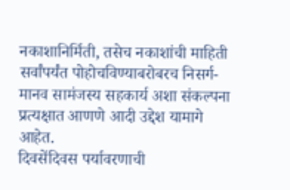नकाशानिर्मिती, तसेच नकाशांची माहिती सर्वांपर्यंत पोहोचविण्याबरोबरच निसर्ग-मानव सामंजस्य सहकार्य अशा संकल्पना प्रत्यक्षात आणणे आदी उद्देश यामागे आहेत.
दिवसेंदिवस पर्यावरणाची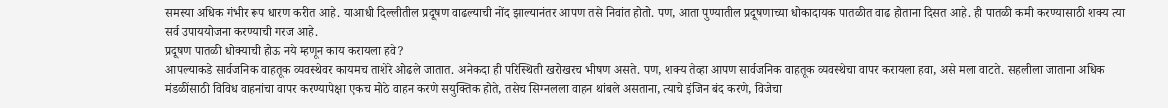समस्या अधिक गंभीर रूप धारण करीत आहे. याआधी दिल्लीतील प्रदूषण वाढल्याची नोंद झाल्यानंतर आपण तसे निवांत होतो. पण, आता पुण्यातील प्रदूषणाच्या धोकादायक पातळीत वाढ होताना दिसत आहे. ही पातळी कमी करण्यासाठी शक्य त्या सर्व उपाययोजना करण्याची गरज आहे.
प्रदूषण पातळी धोक्याची होऊ नये म्हणून काय करायला हवे?
आपल्याकडे सार्वजनिक वाहतूक व्यवस्थेवर कायमच ताशेरे ओढले जातात. अनेकदा ही परिस्थिती खरोखरच भीषण असते. पण, शक्य तेव्हा आपण सार्वजनिक वाहतूक व्यवस्थेचा वापर करायला हवा, असे मला वाटते. सहलीला जाताना अधिक मंडळींसाठी विविध वाहनांचा वापर करण्यापेक्षा एकच मोठे वाहन करणे सयुक्तिक होते, तसेच सिग्नलला वाहन थांबले असताना, त्याचे इंजिन बंद करणे, विजेचा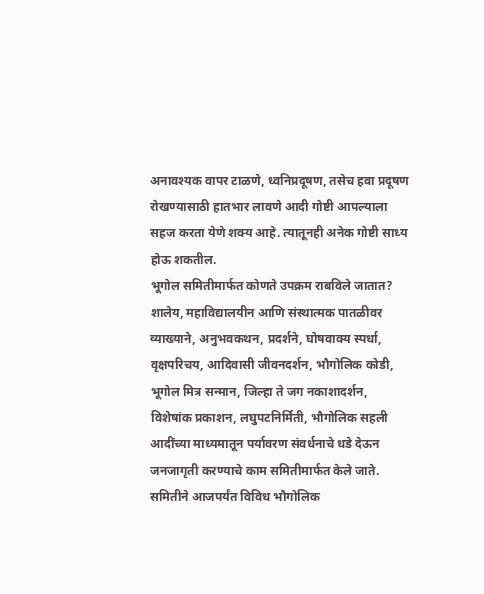अनावश्यक वापर टाळणे, ध्वनिप्रदूषण, तसेच हवा प्रदूषण रोखण्यासाठी हातभार लावणे आदी गोष्टी आपल्याला सहज करता येणे शक्य आहे. त्यातूनही अनेक गोष्टी साध्य होऊ शकतील.
भूगोल समितीमार्फत कोणते उपक्रम राबविले जातात?
शालेय, महाविद्यालयीन आणि संस्थात्मक पातळीवर व्याख्याने, अनुभवकथन, प्रदर्शने, घोषवाक्य स्पर्धा, वृक्षपरिचय, आदिवासी जीवनदर्शन, भौगोलिक कोडी, भूगोल मित्र सन्मान, जिल्हा ते जग नकाशादर्शन, विशेषांक प्रकाशन, लघुपटनिर्मिती, भौगोलिक सहली आदींच्या माध्यमातून पर्यावरण संवर्धनाचे धडे देऊन जनजागृती करण्याचे काम समितीमार्फत केले जाते. समितीने आजपर्यंत विविध भौगोलिक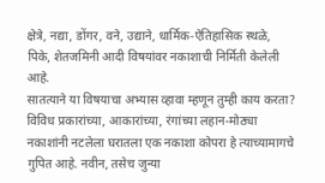क्षेत्रे, नद्या, डोंगर, वने, उद्याने, धार्मिक-ऐतिहासिक स्थळे, पिके, शेतजमिनी आदी विषयांवर नकाशाची निर्मिती केलेली आहे.
सातत्याने या विषयाचा अभ्यास व्हावा म्हणून तुम्ही काय करता?
विविध प्रकारांच्या, आकारांच्या, रंगांच्या लहान-मोठ्या नकाशांनी नटलेला घरातला एक नकाशा कोपरा हे त्याच्यामागचे गुपित आहे. नवीन, तसेच जुन्या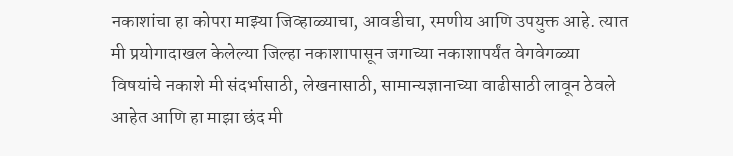नकाशांचा हा कोपरा माझ्या जिव्हाळ्याचा, आवडीचा, रमणीय आणि उपयुक्त आहे. त्यात मी प्रयोगादाखल केलेल्या जिल्हा नकाशापासून जगाच्या नकाशापर्यंत वेगवेगळ्या विषयांचे नकाशे मी संदर्भासाठी, लेखनासाठी, सामान्यज्ञानाच्या वाढीसाठी लावून ठेवले आहेत आणि हा माझा छंद मी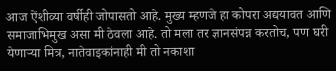आज ऐंशीव्या वर्षीही जोपासतो आहे. मुख्य म्हणजे हा कोपरा अद्ययावत आणि समाजाभिमुख असा मी ठेवला आहे. तो मला तर ज्ञानसंपन्न करतोच, पण घरी येणाऱ्या मित्र, नातेवाइकांनाही मी तो नकाशा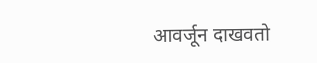आवर्जून दाखवतो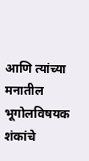आणि त्यांच्या मनातील भूगोलविषयक शंकांचे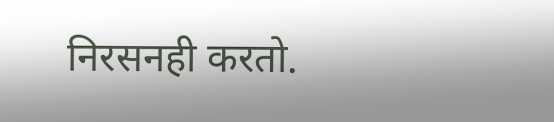निरसनही करतो.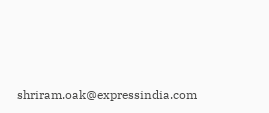shriram.oak@expressindia.com